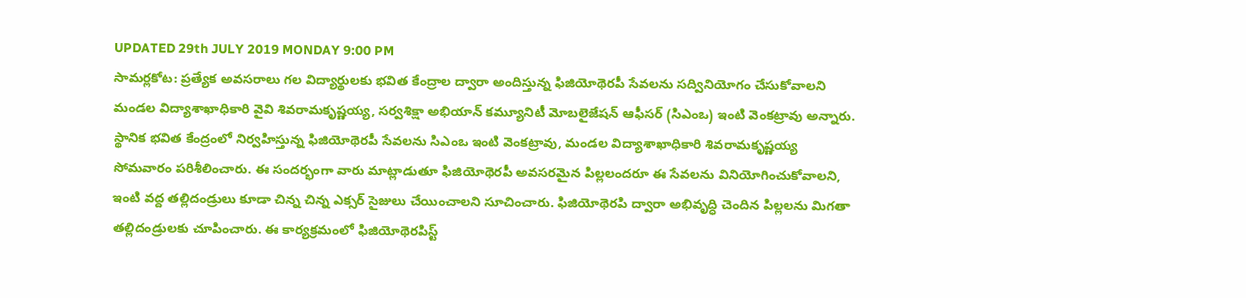UPDATED 29th JULY 2019 MONDAY 9:00 PM
సామర్లకోట: ప్రత్యేక అవసరాలు గల విద్యార్థులకు భవిత కేంద్రాల ద్వారా అందిస్తున్న ఫిజియోథెరపీ సేవలను సద్వినియోగం చేసుకోవాలని మండల విద్యాశాఖాధికారి వైవి శివరామకృష్ణయ్య, సర్వశిక్షా అభియాన్ కమ్యూనిటీ మోబలైజేషన్ ఆఫీసర్ (సిఎంఒ) ఇంటి వెంకట్రావు అన్నారు. స్థానిక భవిత కేంద్రంలో నిర్వహిస్తున్న ఫిజియోథెరపీ సేవలను సిఎంఒ ఇంటి వెంకట్రావు, మండల విద్యాశాఖాధికారి శివరామకృష్ణయ్య సోమవారం పరిశీలించారు. ఈ సందర్భంగా వారు మాట్లాడుతూ ఫిజియోథెరపీ అవసరమైన పిల్లలందరూ ఈ సేవలను వినియోగించుకోవాలని, ఇంటి వద్ద తల్లిదండ్రులు కూడా చిన్న చిన్న ఎక్సర్ సైజులు చేయించాలని సూచించారు. ఫిజియోథెరపి ద్వారా అభివృద్ధి చెందిన పిల్లలను మిగతా తల్లిదండ్రులకు చూపించారు. ఈ కార్యక్రమంలో ఫిజియోథెరపిస్ట్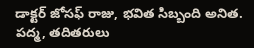డాక్టర్ జోసఫ్ రాజు, భవిత సిబ్బంది అనిత. పద్మ, తదితరులు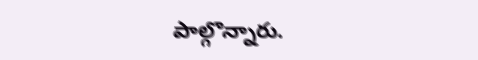పాల్గొన్నారు.